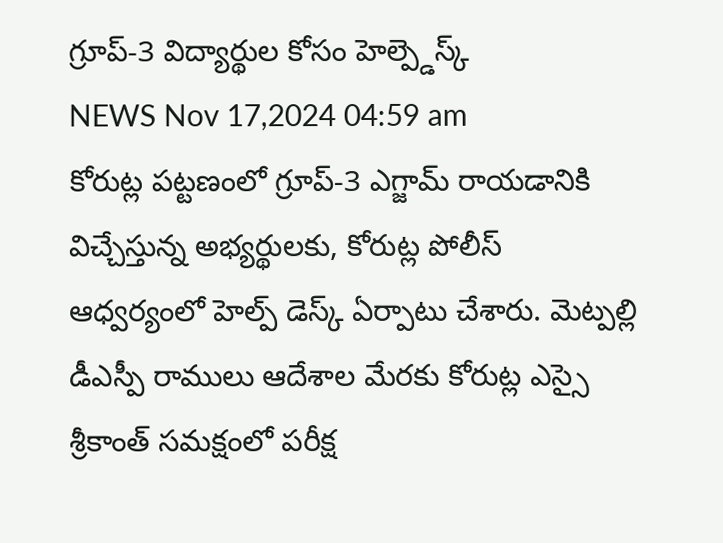గ్రూప్-3 విద్యార్థుల కోసం హెల్ప్డెస్క్
NEWS Nov 17,2024 04:59 am
కోరుట్ల పట్టణంలో గ్రూప్-3 ఎగ్జామ్ రాయడానికి విచ్చేస్తున్న అభ్యర్థులకు, కోరుట్ల పోలీస్ ఆధ్వర్యంలో హెల్ప్ డెస్క్ ఏర్పాటు చేశారు. మెట్పల్లి డీఎస్పీ రాములు ఆదేశాల మేరకు కోరుట్ల ఎస్సై శ్రీకాంత్ సమక్షంలో పరీక్ష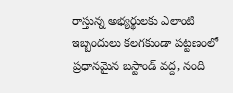రాస్తున్న అభ్యర్థులకు ఎలాంటి ఇబ్బందులు కలగకుండా పట్టణంలో ప్రధానమైన బస్టాండ్ వద్ద, నంది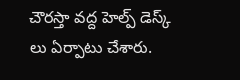చౌరస్తా వద్ద హెల్ప్ డెస్క్ లు ఏర్పాటు చేశారు.